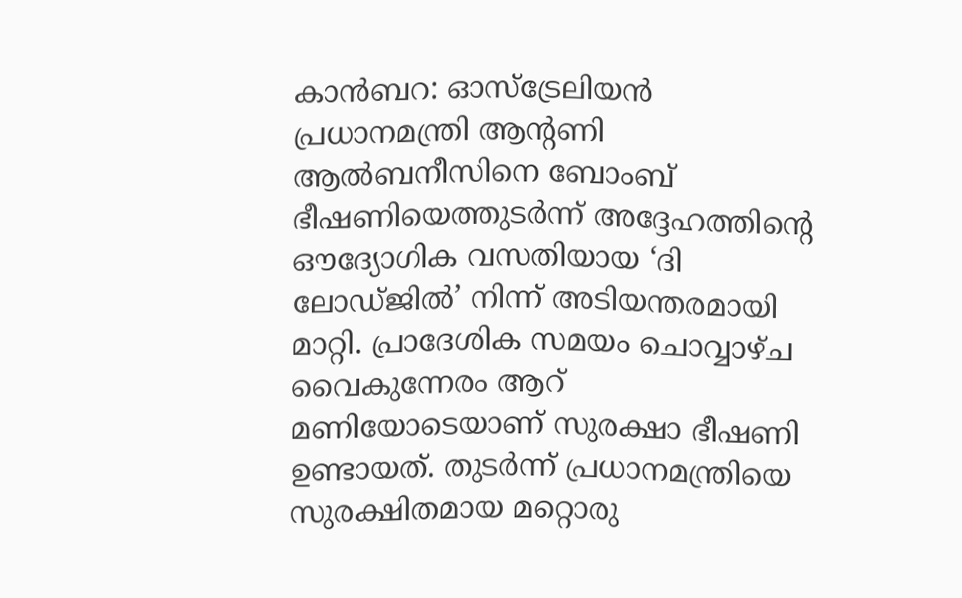കാൻബറ: ഓസ്ട്രേലിയൻ പ്രധാനമന്ത്രി ആൻ്റണി ആൽബനീസിനെ ബോംബ് ഭീഷണിയെത്തുടർന്ന് അദ്ദേഹത്തിന്റെ ഔദ്യോഗിക വസതിയായ ‘ദി ലോഡ്ജിൽ’ നിന്ന് അടിയന്തരമായി മാറ്റി. പ്രാദേശിക സമയം ചൊവ്വാഴ്ച വൈകുന്നേരം ആറ് മണിയോടെയാണ് സുരക്ഷാ ഭീഷണി ഉണ്ടായത്. തുടർന്ന് പ്രധാനമന്ത്രിയെ സുരക്ഷിതമായ മറ്റൊരു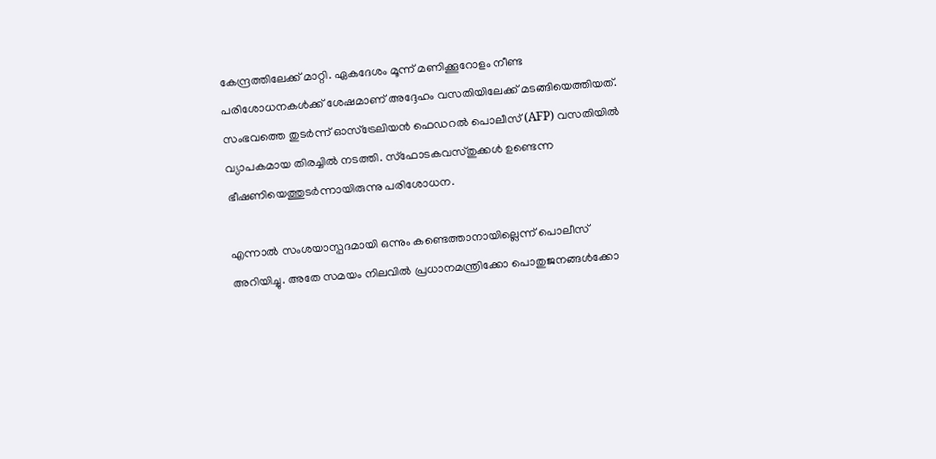കേന്ദ്രത്തിലേക്ക് മാറ്റി. ഏകദേശം മൂന്ന് മണിക്കൂറോളം നീണ്ട പരിശോധനകൾക്ക് ശേഷമാണ് അദ്ദേഹം വസതിയിലേക്ക് മടങ്ങിയെത്തിയത്. സംഭവത്തെ തുടർന്ന് ഓസ്ട്രേലിയൻ ഫെഡറൽ പൊലീസ് (AFP) വസതിയിൽ വ്യാപകമായ തിരച്ചിൽ നടത്തി. സ്ഫോടകവസ്തുക്കൾ ഉണ്ടെന്ന ഭീഷണിയെത്തുടർന്നായിരുന്നു പരിശോധന.

എന്നാൽ സംശയാസ്പദമായി ഒന്നും കണ്ടെത്താനായില്ലെന്ന് പൊലീസ് അറിയിച്ചു. അതേ സമയം നിലവിൽ പ്രധാനമന്ത്രിക്കോ പൊതുജനങ്ങൾക്കോ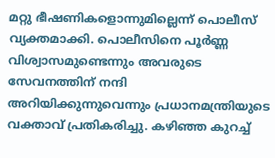മറ്റു ഭീഷണികളൊന്നുമില്ലെന്ന് പൊലീസ് വ്യക്തമാക്കി. പൊലീസിനെ പൂർണ്ണ വിശ്വാസമുണ്ടെന്നും അവരുടെ സേവനത്തിന് നന്ദി അറിയിക്കുന്നുവെന്നും പ്രധാനമന്ത്രിയുടെ വക്താവ് പ്രതികരിച്ചു. കഴിഞ്ഞ കുറച്ച്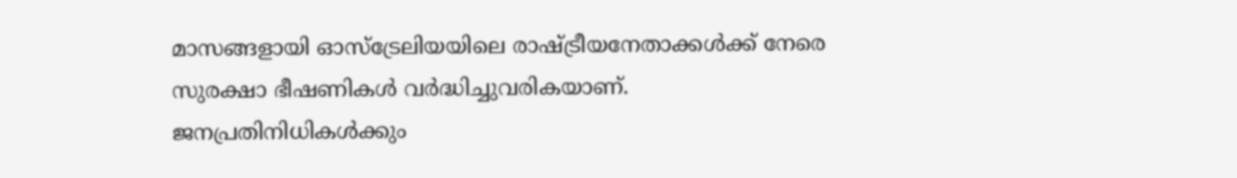മാസങ്ങളായി ഓസ്ട്രേലിയയിലെ രാഷ്ട്രീയനേതാക്കൾക്ക് നേരെ സുരക്ഷാ ഭീഷണികൾ വർദ്ധിച്ചുവരികയാണ്. ജനപ്രതിനിധികൾക്കും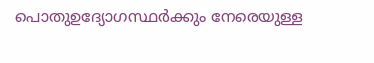പൊതുഉദ്യോഗസ്ഥർക്കും നേരെയുള്ള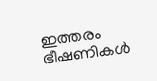ഇത്തരം ഭീഷണികൾ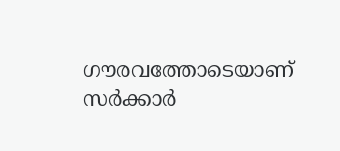ഗൗരവത്തോടെയാണ് സർക്കാർ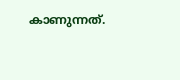കാണുന്നത്.